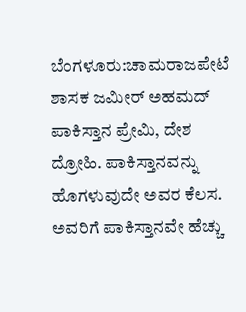ಬೆಂಗಳೂರು:ಚಾಮರಾಜಪೇಟೆ ಶಾಸಕ ಜಮೀರ್ ಅಹಮದ್ ಪಾಕಿಸ್ತಾನ ಪ್ರೇಮಿ, ದೇಶ ದ್ರೋಹಿ. ಪಾಕಿಸ್ತಾನವನ್ನು ಹೊಗಳುವುದೇ ಅವರ ಕೆಲಸ. ಅವರಿಗೆ ಪಾಕಿಸ್ತಾನವೇ ಹೆಚ್ಚು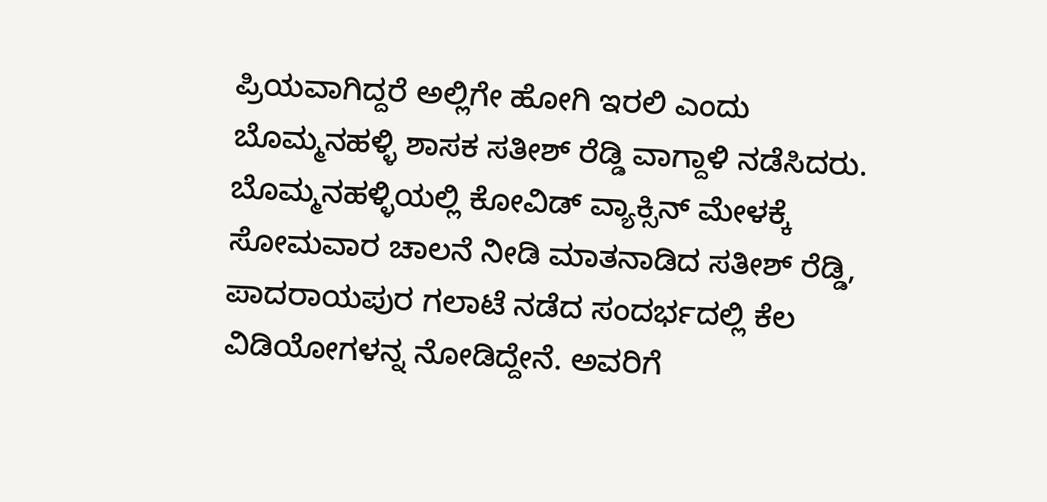ಪ್ರಿಯವಾಗಿದ್ದರೆ ಅಲ್ಲಿಗೇ ಹೋಗಿ ಇರಲಿ ಎಂದು ಬೊಮ್ಮನಹಳ್ಳಿ ಶಾಸಕ ಸತೀಶ್ ರೆಡ್ಡಿ ವಾಗ್ದಾಳಿ ನಡೆಸಿದರು.
ಬೊಮ್ಮನಹಳ್ಳಿಯಲ್ಲಿ ಕೋವಿಡ್ ವ್ಯಾಕ್ಸಿನ್ ಮೇಳಕ್ಕೆ ಸೋಮವಾರ ಚಾಲನೆ ನೀಡಿ ಮಾತನಾಡಿದ ಸತೀಶ್ ರೆಡ್ಡಿ, ಪಾದರಾಯಪುರ ಗಲಾಟೆ ನಡೆದ ಸಂದರ್ಭದಲ್ಲಿ ಕೆಲ ವಿಡಿಯೋಗಳನ್ನ ನೋಡಿದ್ದೇನೆ. ಅವರಿಗೆ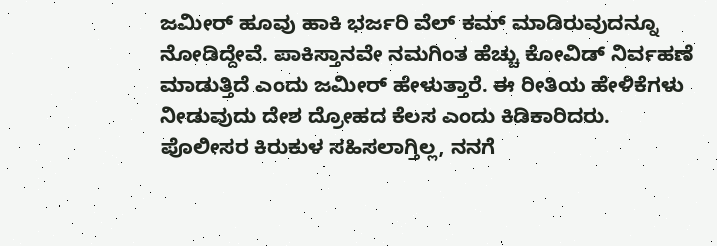ಜಮೀರ್ ಹೂವು ಹಾಕಿ ಭರ್ಜರಿ ವೆಲ್ ಕಮ್ ಮಾಡಿರುವುದನ್ನೂ ನೋಡಿದ್ದೇವೆ. ಪಾಕಿಸ್ತಾನವೇ ನಮಗಿಂತ ಹೆಚ್ಚು ಕೋವಿಡ್ ನಿರ್ವಹಣೆ ಮಾಡುತ್ತಿದೆ ಎಂದು ಜಮೀರ್ ಹೇಳುತ್ತಾರೆ. ಈ ರೀತಿಯ ಹೇಳಿಕೆಗಳು ನೀಡುವುದು ದೇಶ ದ್ರೋಹದ ಕೆಲಸ ಎಂದು ಕಿಡಿಕಾರಿದರು.
ಪೊಲೀಸರ ಕಿರುಕುಳ ಸಹಿಸಲಾಗ್ತಿಲ್ಲ, ನನಗೆ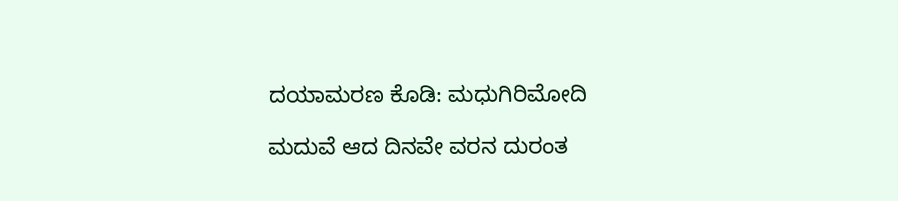ದಯಾಮರಣ ಕೊಡಿ: ಮಧುಗಿರಿಮೋದಿ

ಮದುವೆ ಆದ ದಿನವೇ ವರನ ದುರಂತ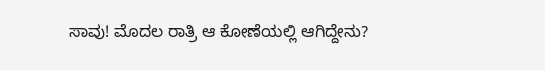ಸಾವು! ಮೊದಲ ರಾತ್ರಿ ಆ ಕೋಣೆಯಲ್ಲಿ ಆಗಿದ್ದೇನು?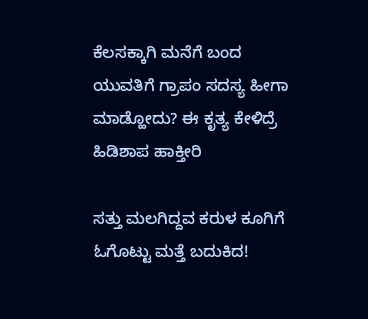ಕೆಲಸಕ್ಕಾಗಿ ಮನೆಗೆ ಬಂದ ಯುವತಿಗೆ ಗ್ರಾಪಂ ಸದಸ್ಯ ಹೀಗಾ ಮಾಡ್ಹೋದು? ಈ ಕೃತ್ಯ ಕೇಳಿದ್ರೆ ಹಿಡಿಶಾಪ ಹಾಕ್ತೀರಿ

ಸತ್ತು ಮಲಗಿದ್ದವ ಕರುಳ ಕೂಗಿಗೆ ಓಗೊಟ್ಟು ಮತ್ತೆ ಬದುಕಿದ!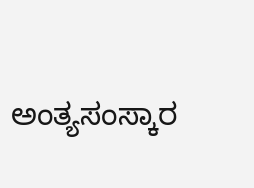ಅಂತ್ಯಸಂಸ್ಕಾರ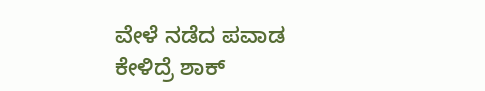ವೇಳೆ ನಡೆದ ಪವಾಡ ಕೇಳಿದ್ರೆ ಶಾಕ್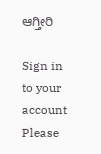ಆಗ್ತೀರಿ

Sign in to your account
Please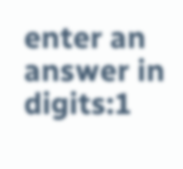enter an answer in digits:1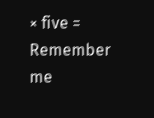× five =
Remember me